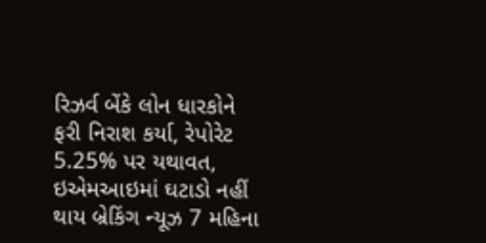રિઝર્વ બેંકે લોન ધારકોને ફરી નિરાશ કર્યા, રેપોરેટ 5.25% પર યથાવત, ઇએમઆઇમાં ઘટાડો નહીં થાય બ્રેકિંગ ન્યૂઝ 7 મહિના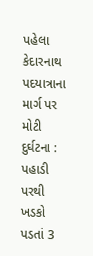પહેલા
કેદારનાથ પદયાત્રાના માર્ગ પર મોટી દુર્ઘટના : પહાડી પરથી ખડકો પડતાં 3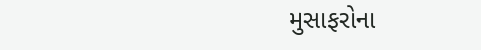મુસાફરોના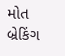મોત બ્રેકિંગ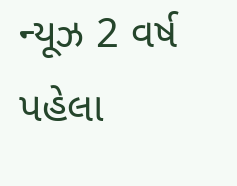ન્યૂઝ 2 વર્ષ પહેલા